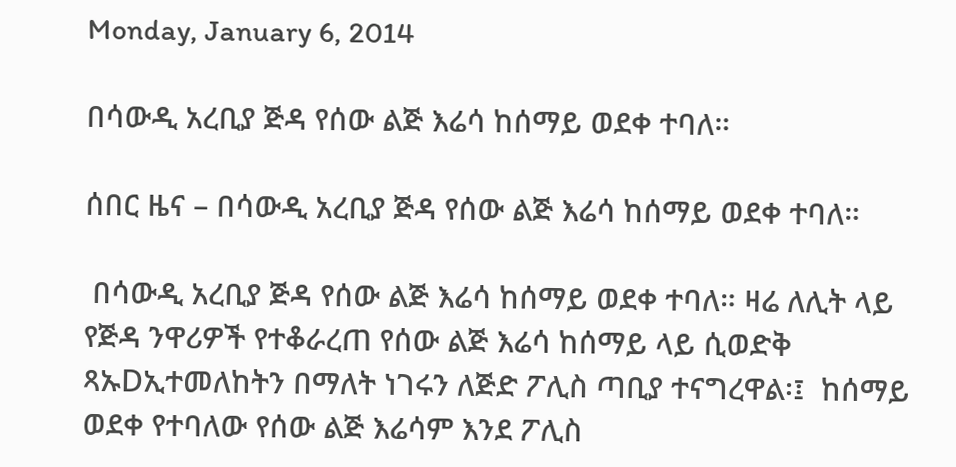Monday, January 6, 2014

በሳውዲ አረቢያ ጅዳ የሰው ልጅ እሬሳ ከሰማይ ወደቀ ተባለ።

ሰበር ዜና – በሳውዲ አረቢያ ጅዳ የሰው ልጅ እሬሳ ከሰማይ ወደቀ ተባለ።

 በሳውዲ አረቢያ ጅዳ የሰው ልጅ እሬሳ ከሰማይ ወደቀ ተባለ። ዛሬ ለሊት ላይ  የጅዳ ንዋሪዎች የተቆራረጠ የሰው ልጅ እሬሳ ከሰማይ ላይ ሲወድቅ ጻኡDኢተመለከትን በማለት ነገሩን ለጅድ ፖሊስ ጣቢያ ተናግረዋል፡፤  ከሰማይ ወደቀ የተባለው የሰው ልጅ እሬሳም እንደ ፖሊስ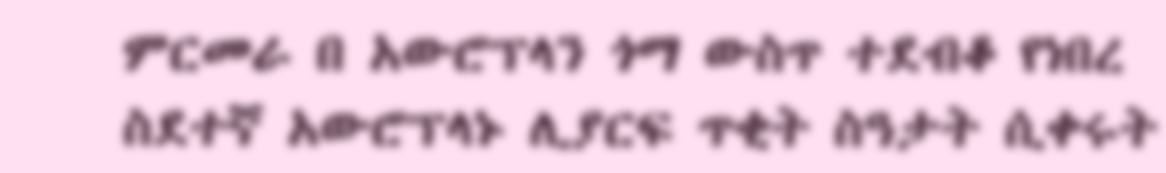ምርመራ በ አውሮፕላን ጎማ ውስጥ ተደብቆ የነበረ ስደተኛ አውሮፕላኑ ሊያርፍ ጥቂት ስዓታት ሲቀሩት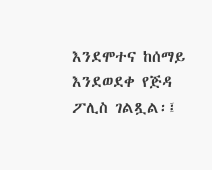እንደሞተና ከሰማይ እንደወደቀ የጅዳ ፖሊስ ገልጿል፡፤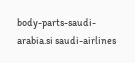body-parts-saudi-arabia.si saudi-airlines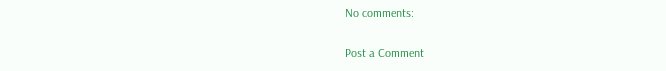No comments:

Post a Comment